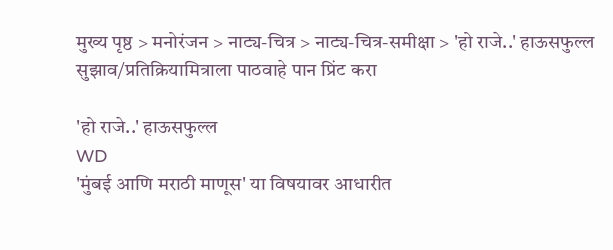मुख्य पृष्ठ > मनोरंजन > नाट्य-चित्र > नाट्य-चित्र-समीक्षा > 'हो राजे..' हाऊसफुल्ल
सुझाव/प्रतिक्रियामित्राला पाठवाहे पान प्रिंट करा

'हो राजे..' हाऊसफुल्ल
WD
'मुंबई आणि मराठी माणूस' या विषयावर आधारीत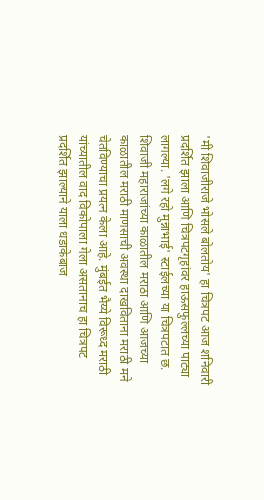'मी शिवाजीराजे भोसले बोलतोय' हा चित्रपट आज शनिवारी प्रदर्शित झाला आणि चित्रपटगृहांवर हाऊसफुल्लच्या पाट्या लागल्या. 'लगे रहो मुन्नाभाई' स्टाईलच्या या चित्रपटात छ. शिवाजी महाराजांच्या काळातील मराठा आणि आजच्या काळातील मराठी माणसाची अवस्था दाखविताना मराठी मने चेतविण्याचा प्रयत्न केला आहे. मुंबईत भैय्ये‍ विरूध्द मराठी यांच्यातील वाद विकोपाला गेला असतानाच हा चित्रपट प्रदर्शित झाल्याने ‍याला धडाकेबाज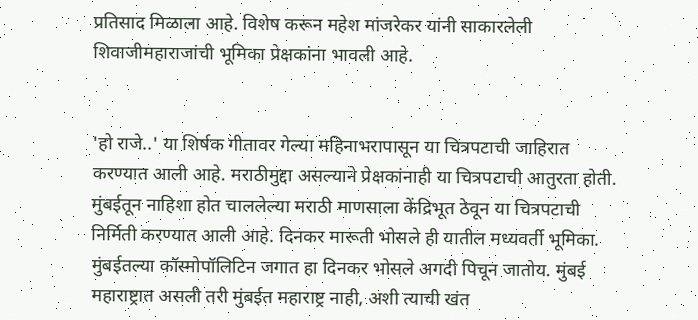प्रतिसाद मिळाला आहे. विशेष करून महेश मांजरेकर यांनी साकारलेली शिवाजीमहाराजांची भूमिका प्रेक्षकांना भावली आहे.


'हो राजे..' या शिर्षक गीतावर गेल्या महिनाभरापासून या चित्रपटाची जाहिरात करण्यात आली आहे. मराठीमुद्दा असल्याने प्रेक्षकांनाही या चित्रपटाची आतुरता होती. मुंबईतून नाहिशा होत चाललेल्या मराठी माणसाला केंद्रिभूत ठेवून या चित्रपटाची निर्मिती करण्यात आली आहे. दिनकर मारूती भोसले ही यातील मध्यवर्ती भूमिका. मुंबईतल्या कॉस्मोपॉलिटिन जगात हा दिनकर भोसले अगदी पिचून जातोय. मुंबई महाराष्ट्रात असली तरी मुंबईत महाराष्ट्र नाही, अशी त्याची खंत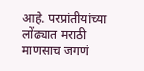आहे. परप्रांतीयांच्या लोंढ्यात मराठी माणसाच जगणं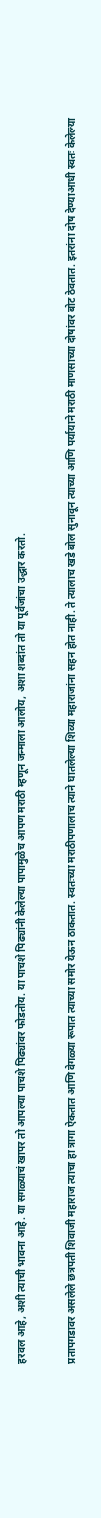हरवल आहे, अशी त्याची भावना आहे. या सगळ्याचं खापर तो आपल्या पाचशे पिढ्यांवर फोडतोय. या पाचशे पिढ्यांनी केलेल्या पापामुळेच आपण मराठी म्हणून जन्माला आलोय, अशा शब्दांत तो या पूर्वजांचा उद्धार करतो.

प्रतापगडावर असलेले छत्रपती शिवाजी महाराज त्याचा हा त्रागा ऐकतात आणि वेगळ्या रूपात त्याच्या समोर येऊन ठाकतात. स्वतःच्या मराठीपणालाच त्याने घातलेल्या शिव्या महाराजांना सहन होत नाही. ते त्यालाच खडे बोल सुनावून त्याच्या आणि पर्यायाने मराठी माणसाच्या दोषांवर बोट ठेवतात. इतरांना दोष देण्याआधी स्वतः केलेल्या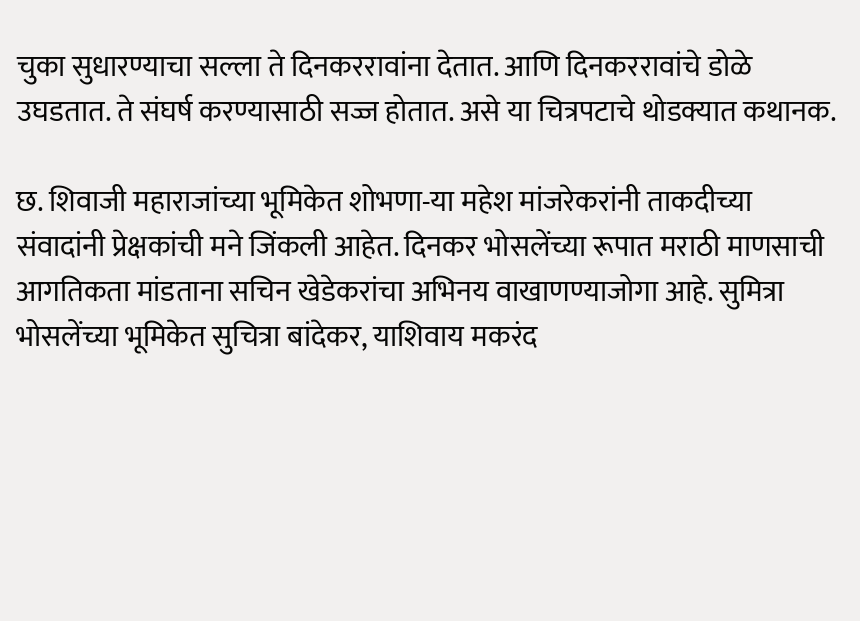चुका सुधारण्याचा सल्ला ते दिनकररावांना देतात. आणि दिनकररावांचे डोळे उघडतात. ते संघर्ष करण्यासाठी सज्ज होतात. असे या चित्रपटाचे थोडक्यात कथानक.

छ. शिवाजी महाराजांच्या भूमिकेत शोभणा-या महेश मांजरेकरांनी ताकदीच्या संवादांनी प्रेक्षकांची मने जिंकली आहेत. दिनकर भोसलेंच्या रूपात मराठी माणसाची आगतिकता मांडताना सचिन खेडेकरांचा अभिनय वाखाणण्याजोगा आहे. सुमित्रा भोसलेंच्या भूमिकेत सुचित्रा बांदेकर, याशिवाय मकरंद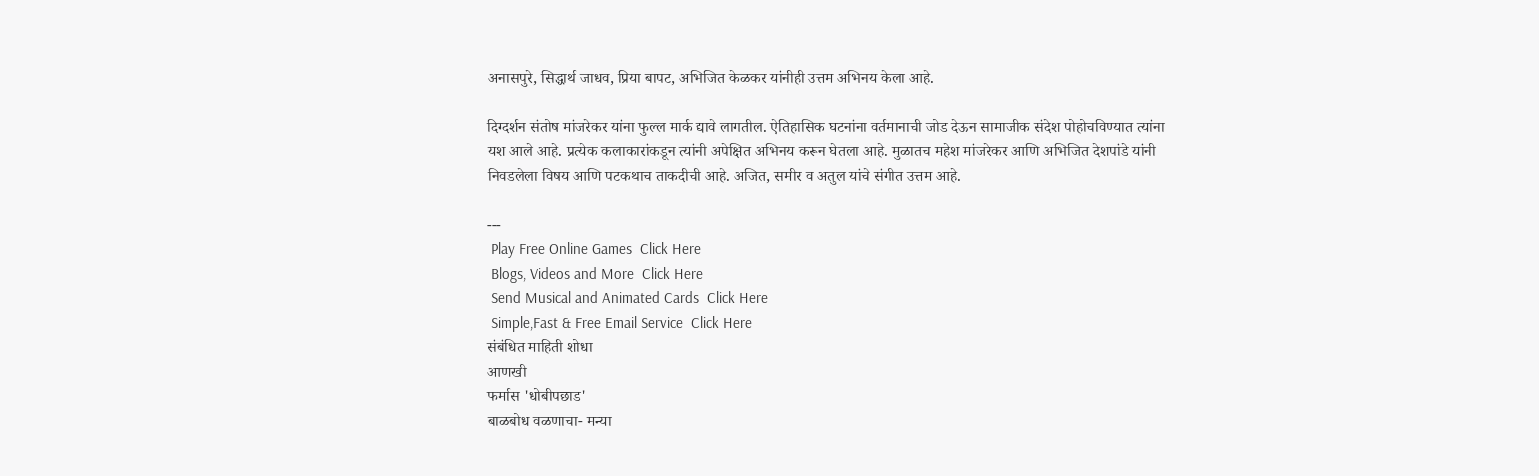अनासपुरे, सिद्धार्थ जाधव, प्रिया बापट, अभिजित केळकर यांनीही उत्तम अभिनय केला आहे.

दिग्दर्शन संतोष मांजरेकर यांना फुल्ल मार्क द्यावे लागतील. ऐतिहासिक घटनांना वर्तमानाची जोड देऊन सामाजीक संदेश पोहोचविण्यात त्यांना यश आले आहे. प्रत्येक कलाकारांकडून त्यांनी अपेक्षित अभिनय करून घेतला आहे. मुळातच महेश मांजरेकर आणि अभिजित देशपांडे यांनी निवडलेला विषय आणि पटकथाच ताकदीची आहे. अजित, समीर व अतुल यांचे संगीत उत्तम आहे.

---
 Play Free Online Games  Click Here
 Blogs, Videos and More  Click Here
 Send Musical and Animated Cards  Click Here
 Simple,Fast & Free Email Service  Click Here
संबंधित माहिती शोधा
आणखी
फर्मास 'धोबीपछाड'
बाळबोध वळणाचा- मन्या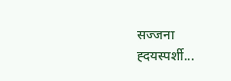सज्जना
ह्दयस्पर्शी...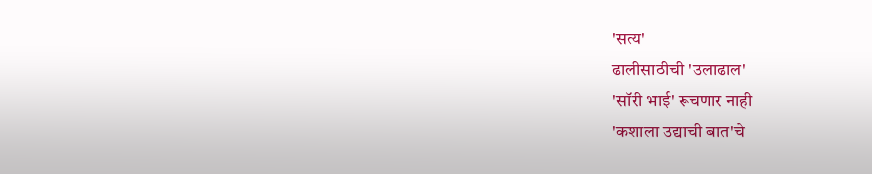'सत्य'
ढालीसाठीची 'उलाढाल'
'सॉरी भाई' रूचणार नाही
'कशाला उद्याची बात'चे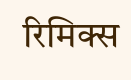रिमिक्स